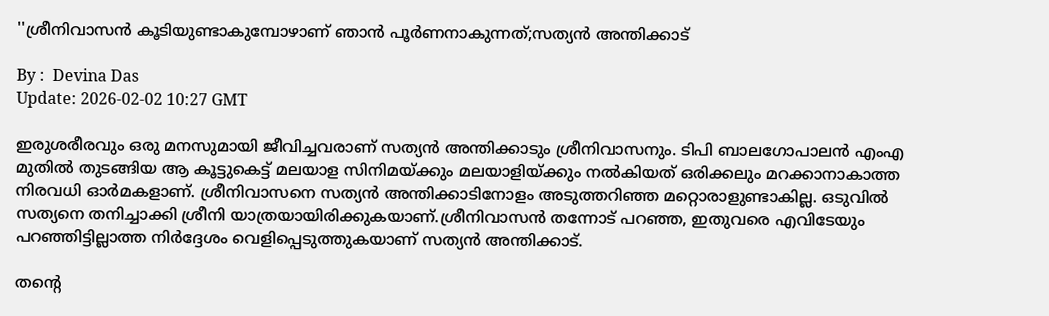''ശ്രീനിവാസന്‍ കൂടിയുണ്ടാകുമ്പോഴാണ് ഞാന്‍ പൂര്‍ണനാകുന്നത്;സത്യൻ അന്തിക്കാട്

By :  Devina Das
Update: 2026-02-02 10:27 GMT

ഇരുശരീരവും ഒരു മനസുമായി ജീവിച്ചവരാണ് സത്യൻ അന്തിക്കാടും ശ്രീനിവാസനും. ടിപി ബാലഗോപാലൻ എംഎ മുതിൽ തുടങ്ങിയ ആ കൂട്ടുകെട്ട് മലയാള സിനിമയ്ക്കും മലയാളിയ്ക്കും നൽകിയത് ഒരിക്കലും മറക്കാനാകാത്ത നിരവധി ഓർമകളാണ്. ശ്രീനിവാസനെ സത്യൻ അന്തിക്കാടിനോളം അടുത്തറിഞ്ഞ മറ്റൊരാളുണ്ടാകില്ല. ഒടുവിൽ സത്യനെ തനിച്ചാക്കി ശ്രീനി യാത്രയായിരിക്കുകയാണ്.ശ്രീനിവാസൻ തന്നോട് പറഞ്ഞ, ഇതുവരെ എവിടേയും പറഞ്ഞിട്ടില്ലാത്ത നിർദ്ദേശം വെളിപ്പെടുത്തുകയാണ് സത്യൻ അന്തിക്കാട്.

തന്റെ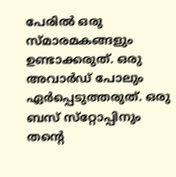പേരിൽ ഒരു സ്മാരമകങ്ങളും ഉണ്ടാക്കരുത്. ഒരു അവാർഡ് പോലും ഏർപ്പെടുത്തരുത്. ഒരു ബസ് സ്‌റ്റോപ്പിനും തന്റെ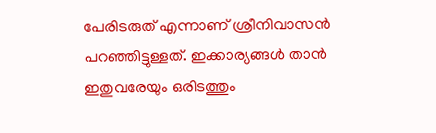പേരിടരുത് എന്നാണ് ശ്രീനിവാസൻ പറഞ്ഞിട്ടുള്ളത്. ഇക്കാര്യങ്ങൾ താൻ ഇതുവരേയും ഒരിടത്തും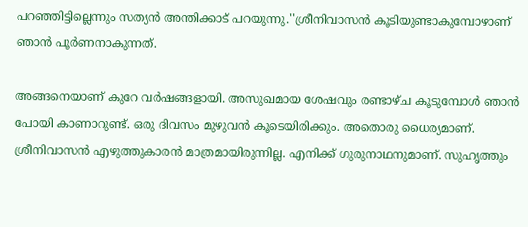പറഞ്ഞിട്ടില്ലെന്നും സത്യൻ അന്തിക്കാട് പറയുന്നു.''ശ്രീനിവാസൻ കൂടിയുണ്ടാകുമ്പോഴാണ് ഞാൻ പൂർണനാകുന്നത്.

അങ്ങനെയാണ് കുറേ വർഷങ്ങളായി. അസുഖമായ ശേഷവും രണ്ടാഴ്ച കൂടുമ്പോൾ ഞാൻ പോയി കാണാറുണ്ട്. ഒരു ദിവസം മുഴുവൻ കൂടെയിരിക്കും. അതൊരു ധൈര്യമാണ്. ശ്രീനിവാസൻ എഴുത്തുകാരൻ മാത്രമായിരുന്നില്ല. എനിക്ക് ഗുരുനാഥനുമാണ്. സുഹൃത്തും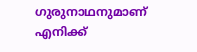ഗുരുനാഥനുമാണ് എനിക്ക്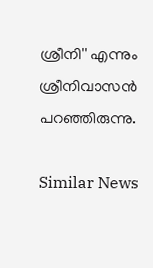ശ്രീനി'' എന്നും ശ്രീനിവാസൻ പറഞ്ഞിരുന്നു.

Similar News